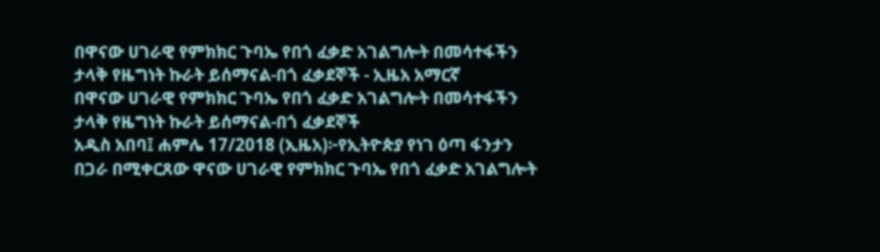በዋናው ሀገራዊ የምክክር ጉባኤ የበጎ ፈቃድ አገልግሎት በመሳተፋችን ታላቅ የዜግነት ኩራት ይሰማናል-በጎ ፈቃደኞች - ኢዜአ አማርኛ
በዋናው ሀገራዊ የምክክር ጉባኤ የበጎ ፈቃድ አገልግሎት በመሳተፋችን ታላቅ የዜግነት ኩራት ይሰማናል-በጎ ፈቃደኞች
አዲስ አበባ፤ ሐምሌ 17/2018 (ኢዜአ)፦የኢትዮጵያ የነገ ዕጣ ፋንታን በጋራ በሚቀርጸው ዋናው ሀገራዊ የምክክር ጉባኤ የበጎ ፈቃድ አገልግሎት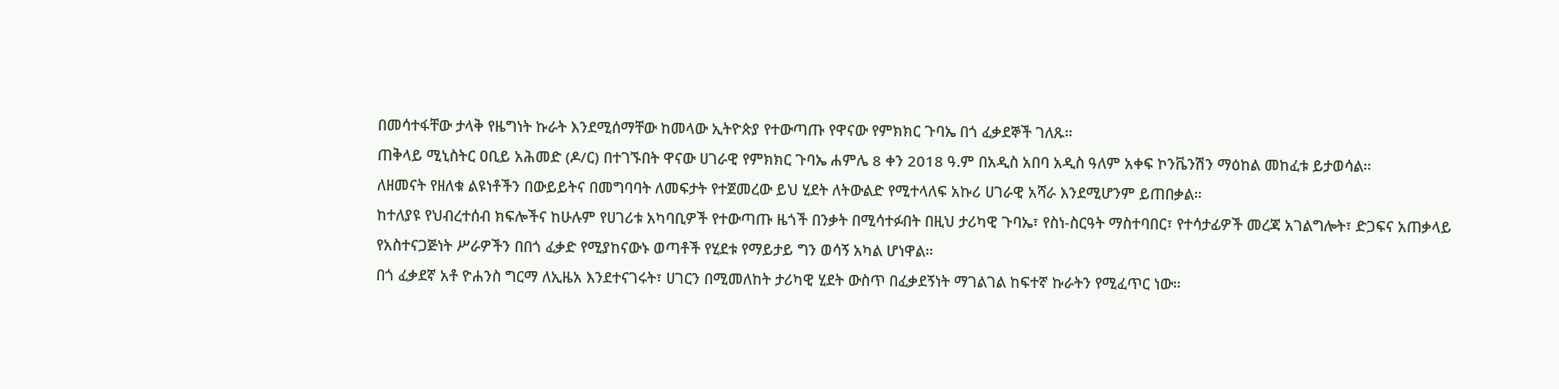በመሳተፋቸው ታላቅ የዜግነት ኩራት እንደሚሰማቸው ከመላው ኢትዮጵያ የተውጣጡ የዋናው የምክክር ጉባኤ በጎ ፈቃደኞች ገለጹ።
ጠቅላይ ሚኒስትር ዐቢይ አሕመድ (ዶ/ር) በተገኙበት ዋናው ሀገራዊ የምክክር ጉባኤ ሐምሌ 8 ቀን 2018 ዓ.ም በአዲስ አበባ አዲስ ዓለም አቀፍ ኮንቬንሽን ማዕከል መከፈቱ ይታወሳል።
ለዘመናት የዘለቁ ልዩነቶችን በውይይትና በመግባባት ለመፍታት የተጀመረው ይህ ሂደት ለትውልድ የሚተላለፍ አኩሪ ሀገራዊ አሻራ እንደሚሆንም ይጠበቃል።
ከተለያዩ የህብረተሰብ ክፍሎችና ከሁሉም የሀገሪቱ አካባቢዎች የተውጣጡ ዜጎች በንቃት በሚሳተፉበት በዚህ ታሪካዊ ጉባኤ፣ የስነ-ስርዓት ማስተባበር፣ የተሳታፊዎች መረጃ አገልግሎት፣ ድጋፍና አጠቃላይ የአስተናጋጅነት ሥራዎችን በበጎ ፈቃድ የሚያከናውኑ ወጣቶች የሂደቱ የማይታይ ግን ወሳኝ አካል ሆነዋል።
በጎ ፈቃደኛ አቶ ዮሐንስ ግርማ ለኢዜአ እንደተናገሩት፣ ሀገርን በሚመለከት ታሪካዊ ሂደት ውስጥ በፈቃደኝነት ማገልገል ከፍተኛ ኩራትን የሚፈጥር ነው።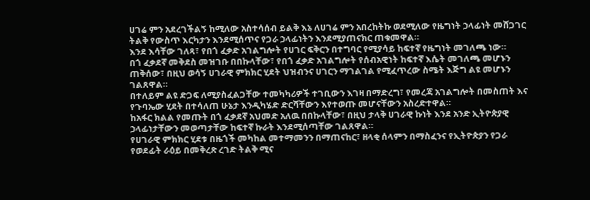ሀገሬ ምን አደረገችልኝ ከሚለው አስተሳሰብ ይልቅ እኔ ለሀገሬ ምን አበረከትኩ ወደሚለው የዜግነት ኃላፊነት መሸጋገር ትልቅ የውስጥ እርካታን እንደሚሰጥና የጋራ ኃላፊነትን እንደሚያጠናክር ጠቁመዋል።
እንደ እሳቸው ገለጻ፣ የበጎ ፈቃድ አገልግሎት የሀገር ፍቅርን በተግባር የሚያሳይ ከፍተኛ የዜግነት መገለጫ ነው።
በጎ ፈቃደኛ መቅደስ መዝገቡ በበኩላቸው፣ የበጎ ፈቃድ አገልግሎት የሰብአዊነት ከፍተኛ እሴት መገለጫ መሆኑን ጠቅሰው፣ በዚህ ወሳኝ ሀገራዊ ምክክር ሂደት ህዝብንና ሀገርን ማገልገል የሚፈጥረው ስሜት እጅግ ልዩ መሆኑን ገልጸዋል።
በተለይም ልዩ ድጋፍ ለሚያስፈልጋቸው ተመካካሪዎች ተገቢውን እገዛ በማድረግ፣ የመረጃ አገልግሎት በመስጠት እና የጉባኤው ሂደት በተሳለጠ ሁኔታ እንዲካሄድ ድርሻቸውን እየተወጡ መሆናቸውን አስረድተዋል።
ከአፋር ክልል የመጡት በጎ ፈቃደኛ አህመድ አለዉ በበኩላቸው፣ በዚህ ታላቅ ሀገራዊ ኩነት እንደ አንድ ኢትዮጵያዊ ኃላፊነታቸውን መወጣታቸው ከፍተኛ ኩራት እንደሚሰጣቸው ገልጸዋል።
የሀገራዊ ምክክር ሂደቱ በዜጎች መካከል መተማመንን በማጠናከር፣ ዘላቂ ሰላምን በማስፈንና የኢትዮጵያን የጋራ የወደፊት ራዕይ በመቅረጽ ረገድ ትልቅ ሚና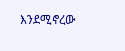እንደሚኖረው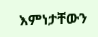እምነታቸውን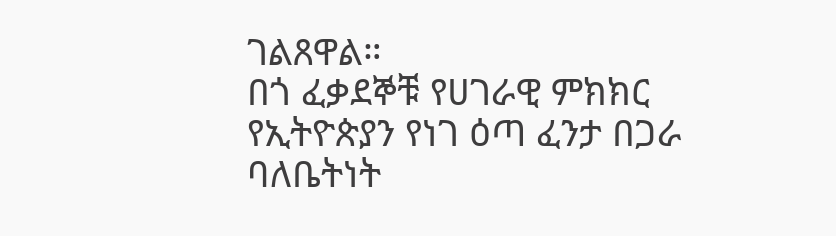ገልጸዋል።
በጎ ፈቃደኞቹ የሀገራዊ ምክክር የኢትዮጵያን የነገ ዕጣ ፈንታ በጋራ ባለቤትነት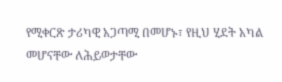የሚቀርጽ ታሪካዊ አጋጣሚ በመሆኑ፣ የዚህ ሂደት አካል መሆናቸው ለሕይወታቸው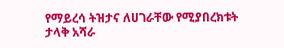የማይረሳ ትዝታና ለሀገራቸው የሚያበረክቱት ታላቅ አሻራ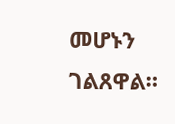መሆኑን ገልጸዋል።